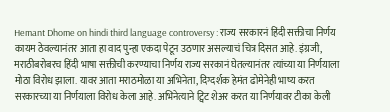Hemant Dhome on hindi third language controversy : राज्य सरकारनं हिंदी सक्तीचा निर्णय कायम ठेवल्यानंतर आता हा वाद पुन्हा एकदा पेटून उठणार असल्याचं चित्र दिसत आहे. इंग्रजी, मराठीबरोबरच हिंदी भाषा सक्तीची करण्याचा निर्णय राज्य सरकानं घेतल्यानंतर त्यांच्या या निर्णयाला मोठा विरोध झाला. यावर आता मराठमोळा या अभिनेता, दिग्दर्शक हेमंत ढोमेनेही भाष्य करत सरकारच्या या निर्णयाला विरोध केला आहे. अभिनेत्याने ट्विट शेअर करत या निर्णयावर टीका केली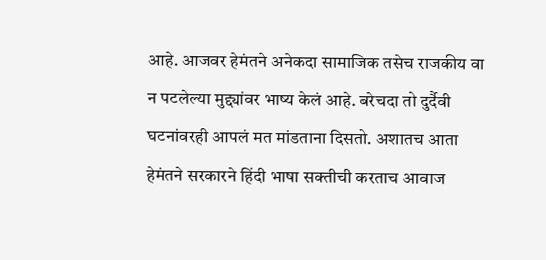आहे. आजवर हेमंतने अनेकदा सामाजिक तसेच राजकीय वा न पटलेल्या मुद्द्यांवर भाष्य केलं आहे. बरेचदा तो दुर्दैवी घटनांवरही आपलं मत मांडताना दिसतो. अशातच आता हेमंतने सरकारने हिंदी भाषा सक्तीची करताच आवाज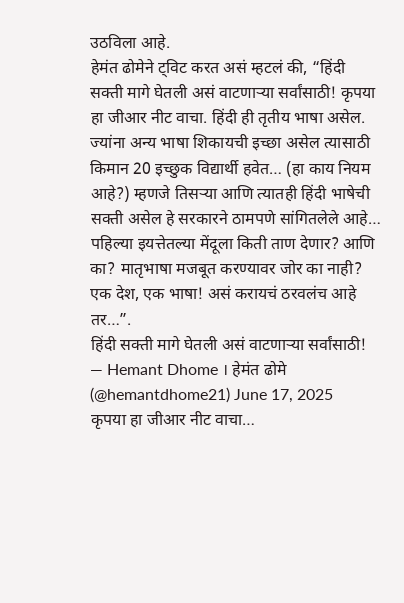उठविला आहे.
हेमंत ढोमेने ट्विट करत असं म्हटलं की, “हिंदी सक्ती मागे घेतली असं वाटणाऱ्या सर्वांसाठी! कृपया हा जीआर नीट वाचा. हिंदी ही तृतीय भाषा असेल. ज्यांना अन्य भाषा शिकायची इच्छा असेल त्यासाठी किमान 20 इच्छुक विद्यार्थी हवेत… (हा काय नियम आहे?) म्हणजे तिसऱ्या आणि त्यातही हिंदी भाषेची सक्ती असेल हे सरकारने ठामपणे सांगितलेले आहे… पहिल्या इयत्तेतल्या मेंदूला किती ताण देणार? आणि का? मातृभाषा मजबूत करण्यावर जोर का नाही? एक देश, एक भाषा! असं करायचं ठरवलंच आहे तर…”.
हिंदी सक्ती मागे घेतली असं वाटणाऱ्या सर्वांसाठी!
— Hemant Dhome । हेमंत ढोमे (@hemantdhome21) June 17, 2025
कृपया हा जीआर नीट वाचा…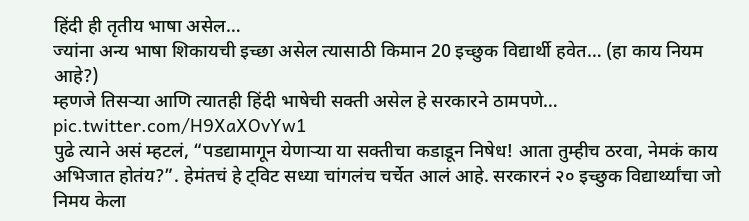हिंदी ही तृतीय भाषा असेल…
ज्यांना अन्य भाषा शिकायची इच्छा असेल त्यासाठी किमान 20 इच्छुक विद्यार्थी हवेत… (हा काय नियम आहे?)
म्हणजे तिसऱ्या आणि त्यातही हिंदी भाषेची सक्ती असेल हे सरकारने ठामपणे… pic.twitter.com/H9XaXOvYw1
पुढे त्याने असं म्हटलं, “पडद्यामागून येणाऱ्या या सक्तीचा कडाडून निषेध! आता तुम्हीच ठरवा, नेमकं काय अभिजात होतंय?”. हेमंतचं हे ट्विट सध्या चांगलंच चर्चेत आलं आहे. सरकारनं २० इच्छुक विद्यार्थ्यांचा जो निमय केला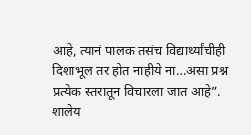आहे, त्यानं पालक तसंच विद्यार्थ्यांचीही दिशाभूल तर होत नाहीये ना…असा प्रश्न प्रत्येक स्तरातून विचारला जात आहे”.
शालेय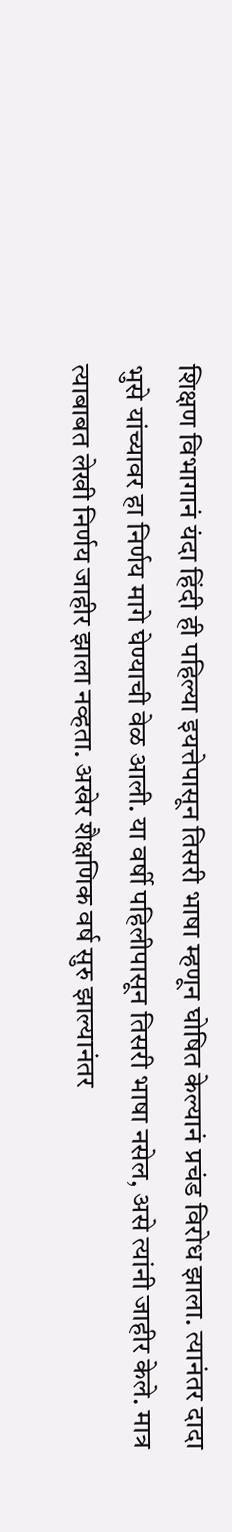शिक्षण विभागानं यंदा हिंदी ही पहिल्या इयत्तेपासून तिसरी भाषा म्हणून घोषित केल्यानं प्रचंड विरोध झाला. त्यानंतर दादा भुसे यांच्यावर हा निर्णय मागे घेण्याची वेळ आली. या वर्षी पहिलीपासून तिसरी भाषा नसेल, असे त्यांनी जाहीर केले. मात्र त्याबाबत लेखी निर्णय जाहीर झाला नव्हता. अखेर शैक्षणिक वर्ष सुरु झाल्यानंतर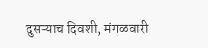दुसऱ्याच दिवशी, मंगळवारी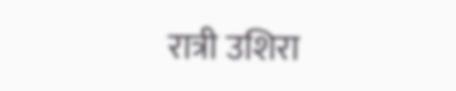रात्री उशिरा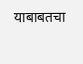याबाबतचा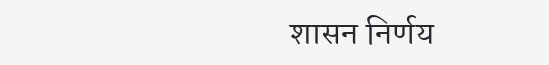शासन निर्णय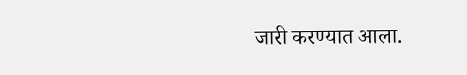जारी करण्यात आला.